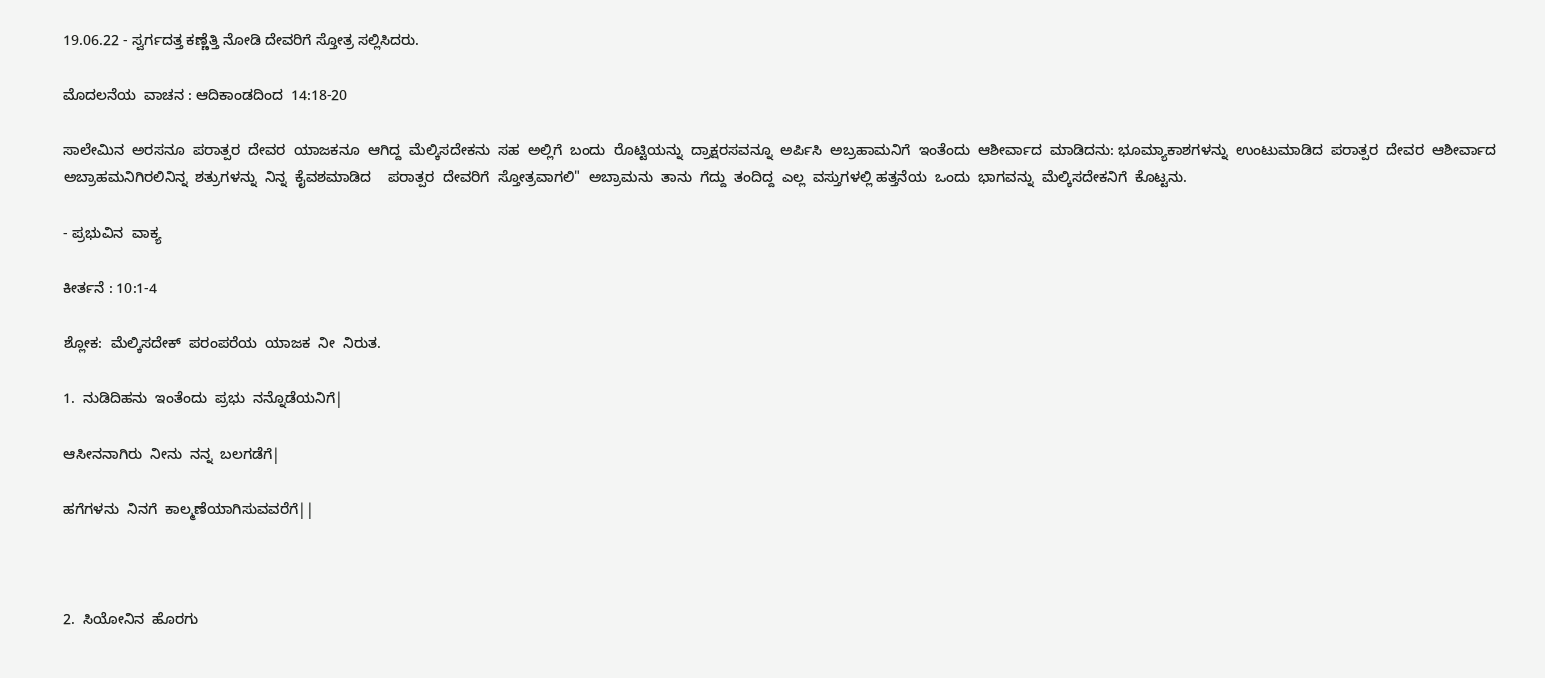19.06.22 - ಸ್ವರ್ಗದತ್ತ ಕಣ್ಣೆತ್ತಿ ನೋಡಿ ದೇವರಿಗೆ ಸ್ತೋತ್ರ ಸಲ್ಲಿಸಿದರು.

ಮೊದಲನೆಯ  ವಾಚನ : ಆದಿಕಾಂಡದಿಂದ  14:18-20

ಸಾಲೇಮಿನ  ಅರಸನೂ  ಪರಾತ್ಪರ  ದೇವರ  ಯಾಜಕನೂ  ಆಗಿದ್ದ  ಮೆಲ್ಕಿಸದೇಕನು  ಸಹ  ಅಲ್ಲಿಗೆ  ಬಂದು  ರೊಟ್ಟಿಯನ್ನು  ದ್ರಾಕ್ಷರಸವನ್ನೂ  ಅರ್ಪಿಸಿ  ಅಬ್ರಹಾಮನಿಗೆ  ಇಂತೆಂದು  ಆಶೀರ್ವಾದ  ಮಾಡಿದನು: ಭೂಮ್ಯಾಕಾಶಗಳನ್ನು  ಉಂಟುಮಾಡಿದ  ಪರಾತ್ಪರ  ದೇವರ  ಆಶೀರ್ವಾದ  ಅಬ್ರಾಹಮನಿಗಿರಲಿನಿನ್ನ  ಶತ್ರುಗಳನ್ನು  ನಿನ್ನ  ಕೈವಶಮಾಡಿದ    ಪರಾತ್ಪರ  ದೇವರಿಗೆ  ಸ್ತೋತ್ರವಾಗಲಿ"  ಅಬ್ರಾಮನು  ತಾನು  ಗೆದ್ದು  ತಂದಿದ್ದ  ಎಲ್ಲ  ವಸ್ತುಗಳಲ್ಲಿ ಹತ್ತನೆಯ  ಒಂದು  ಭಾಗವನ್ನು  ಮೆಲ್ಕಿಸದೇಕನಿಗೆ  ಕೊಟ್ಟನು.

- ಪ್ರಭುವಿನ  ವಾಕ್ಯ

ಕೀರ್ತನೆ : 10:1-4

ಶ್ಲೋಕ:  ಮೆಲ್ಕಿಸದೇಕ್  ಪರಂಪರೆಯ  ಯಾಜಕ  ನೀ  ನಿರುತ.

1.  ನುಡಿದಿಹನು  ಇಂತೆಂದು  ಪ್ರಭು  ನನ್ನೊಡೆಯನಿಗೆ|

ಆಸೀನನಾಗಿರು  ನೀನು  ನನ್ನ  ಬಲಗಡೆಗೆ|

ಹಗೆಗಳನು  ನಿನಗೆ  ಕಾಲ್ಮಣೆಯಾಗಿಸುವವರೆಗೆ||



2.  ಸಿಯೋನಿನ  ಹೊರಗು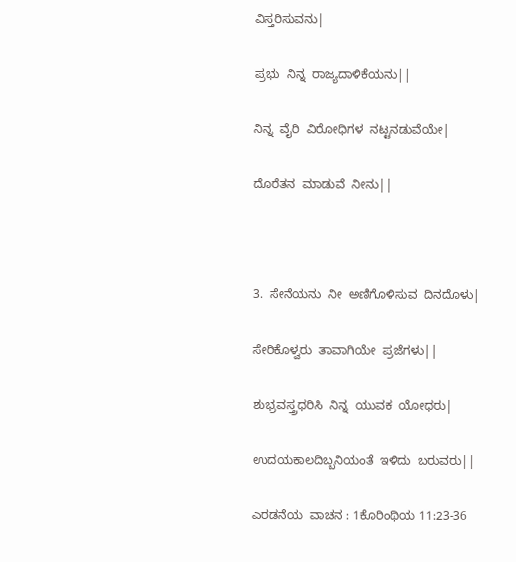ವಿಸ್ತರಿಸುವನು|

ಪ್ರಭು  ನಿನ್ನ  ರಾಜ್ಯದಾಳಿಕೆಯನು||

ನಿನ್ನ  ವೈರಿ  ವಿರೋಧಿಗಳ  ನಟ್ಟನಡುವೆಯೇ|

ದೊರೆತನ  ಮಾಡುವೆ  ನೀನು||



3.  ಸೇನೆಯನು  ನೀ  ಅಣಿಗೊಳಿಸುವ  ದಿನದೊಳು|

ಸೇರಿಕೊಳ್ವರು  ತಾವಾಗಿಯೇ  ಪ್ರಜೆಗಳು||

ಶುಭ್ರವಸ್ತ್ರಧರಿಸಿ  ನಿನ್ನ  ಯುವಕ  ಯೋಧರು|

ಉದಯಕಾಲದಿಬ್ಬನಿಯಂತೆ  ಇಳಿದು  ಬರುವರು||

ಎರಡನೆಯ  ವಾಚನ : 1ಕೊರಿಂಥಿಯ 11:23-36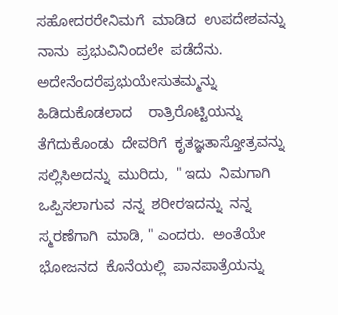ಸಹೋದರರೇನಿಮಗೆ  ಮಾಡಿದ  ಉಪದೇಶವನ್ನು  ನಾನು  ಪ್ರಭುವಿನಿಂದಲೇ  ಪಡೆದೆನು.  ಅದೇನೆಂದರೆಪ್ರಭುಯೇಸುತಮ್ಮನ್ನು  ಹಿಡಿದುಕೊಡಲಾದ    ರಾತ್ರಿರೊಟ್ಟಿಯನ್ನು  ತೆಗೆದುಕೊಂಡು  ದೇವರಿಗೆ  ಕೃತಜ್ಞತಾಸ್ತೋತ್ರವನ್ನು  ಸಲ್ಲಿಸಿಅದನ್ನು  ಮುರಿದು,  " ಇದು  ನಿಮಗಾಗಿ  ಒಪ್ಪಿಸಲಾಗುವ  ನನ್ನ  ಶರೀರಇದನ್ನು  ನನ್ನ  ಸ್ಮರಣೆಗಾಗಿ  ಮಾಡಿ, " ಎಂದರು.  ಅಂತೆಯೇ  ಭೋಜನದ  ಕೊನೆಯಲ್ಲಿ  ಪಾನಪಾತ್ರೆಯನ್ನು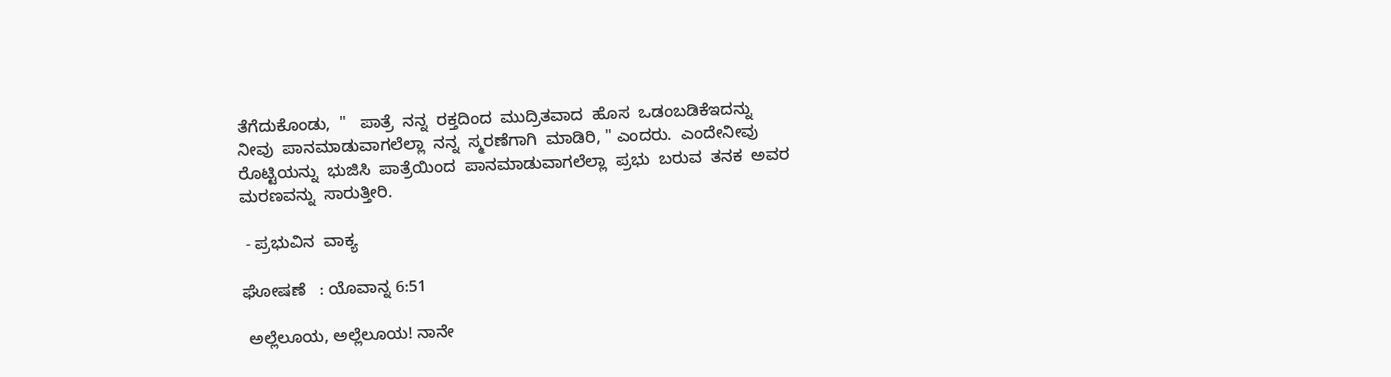ತೆಗೆದುಕೊಂಡು,  "   ಪಾತ್ರೆ  ನನ್ನ  ರಕ್ತದಿಂದ  ಮುದ್ರಿತವಾದ  ಹೊಸ  ಒಡಂಬಡಿಕೆಇದನ್ನು  ನೀವು  ಪಾನಮಾಡುವಾಗಲೆಲ್ಲಾ  ನನ್ನ  ಸ್ಮರಣೆಗಾಗಿ  ಮಾಡಿರಿ, " ಎಂದರು.  ಎಂದೇನೀವು    ರೊಟ್ಟಿಯನ್ನು  ಭುಜಿಸಿ  ಪಾತ್ರೆಯಿಂದ  ಪಾನಮಾಡುವಾಗಲೆಲ್ಲಾ  ಪ್ರಭು  ಬರುವ  ತನಕ  ಅವರ  ಮರಣವನ್ನು  ಸಾರುತ್ತೀರಿ.

 - ಪ್ರಭುವಿನ  ವಾಕ್ಯ

ಘೋಷಣೆ   : ಯೊವಾನ್ನ 6:51

 ಅಲ್ಲೆಲೂಯ, ಅಲ್ಲೆಲೂಯ! ನಾನೇ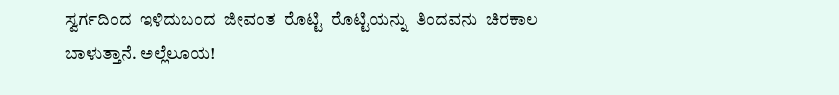ಸ್ವರ್ಗದಿಂದ  ಇಳಿದುಬಂದ  ಜೀವಂತ  ರೊಟ್ಟಿ  ರೊಟ್ಟಿಯನ್ನು  ತಿಂದವನು  ಚಿರಕಾಲ  ಬಾಳುತ್ತಾನೆ. ಅಲ್ಲೆಲೂಯ!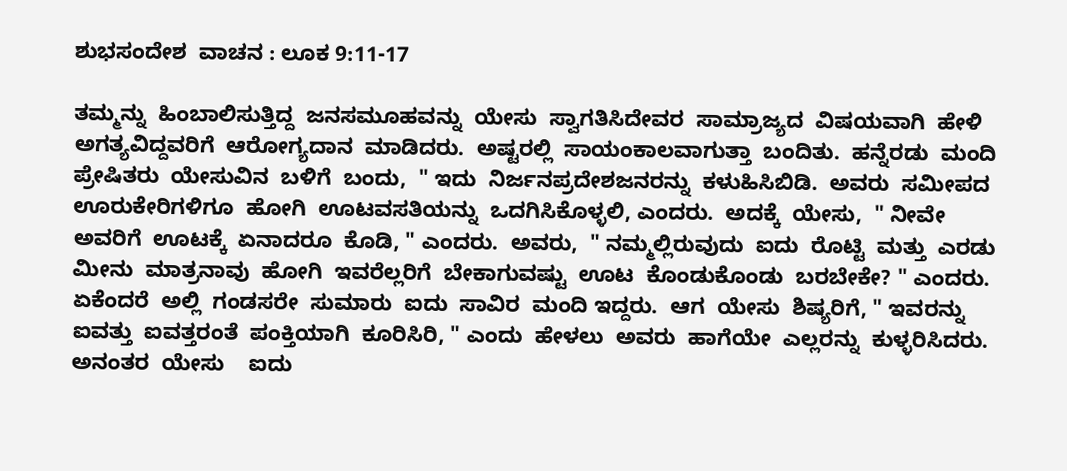ಶುಭಸಂದೇಶ  ವಾಚನ : ಲೂಕ 9:11-17

ತಮ್ಮನ್ನು  ಹಿಂಬಾಲಿಸುತ್ತಿದ್ದ  ಜನಸಮೂಹವನ್ನು  ಯೇಸು  ಸ್ವಾಗತಿಸಿದೇವರ  ಸಾಮ್ರಾಜ್ಯದ  ವಿಷಯವಾಗಿ  ಹೇಳಿ  ಅಗತ್ಯವಿದ್ದವರಿಗೆ  ಆರೋಗ್ಯದಾನ  ಮಾಡಿದರು.  ಅಷ್ಟರಲ್ಲಿ  ಸಾಯಂಕಾಲವಾಗುತ್ತಾ  ಬಂದಿತು.  ಹನ್ನೆರಡು  ಮಂದಿ  ಪ್ರೇಷಿತರು  ಯೇಸುವಿನ  ಬಳಿಗೆ  ಬಂದು,  " ಇದು  ನಿರ್ಜನಪ್ರದೇಶಜನರನ್ನು  ಕಳುಹಿಸಿಬಿಡಿ.  ಅವರು  ಸಮೀಪದ  ಊರುಕೇರಿಗಳಿಗೂ  ಹೋಗಿ  ಊಟವಸತಿಯನ್ನು  ಒದಗಿಸಿಕೊಳ್ಳಲಿ, ಎಂದರು.  ಅದಕ್ಕೆ  ಯೇಸು,  " ನೀವೇ  ಅವರಿಗೆ  ಊಟಕ್ಕೆ  ಏನಾದರೂ  ಕೊಡಿ, " ಎಂದರು.  ಅವರು,  " ನಮ್ಮಲ್ಲಿರುವುದು  ಐದು  ರೊಟ್ಟಿ  ಮತ್ತು  ಎರಡು  ಮೀನು  ಮಾತ್ರನಾವು  ಹೋಗಿ  ಇವರೆಲ್ಲರಿಗೆ  ಬೇಕಾಗುವಷ್ಟು  ಊಟ  ಕೊಂಡುಕೊಂಡು  ಬರಬೇಕೇ? " ಎಂದರು.  ಏಕೆಂದರೆ  ಅಲ್ಲಿ  ಗಂಡಸರೇ  ಸುಮಾರು  ಐದು  ಸಾವಿರ  ಮಂದಿ ಇದ್ದರು.  ಆಗ  ಯೇಸು  ಶಿಷ್ಯರಿಗೆ, " ಇವರನ್ನು  ಐವತ್ತು  ಐವತ್ತರಂತೆ  ಪಂಕ್ತಿಯಾಗಿ  ಕೂರಿಸಿರಿ, " ಎಂದು  ಹೇಳಲು  ಅವರು  ಹಾಗೆಯೇ  ಎಲ್ಲರನ್ನು  ಕುಳ್ಳರಿಸಿದರು.  ಅನಂತರ  ಯೇಸು    ಐದು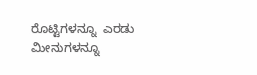ರೊಟ್ಟಿಗಳನ್ನೂ  ಎರಡು  ಮೀನುಗಳನ್ನೂ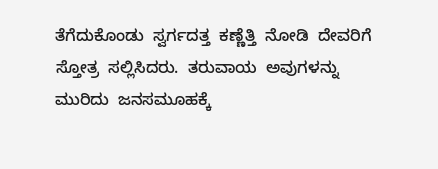ತೆಗೆದುಕೊಂಡು  ಸ್ವರ್ಗದತ್ತ  ಕಣ್ಣೆತ್ತಿ  ನೋಡಿ  ದೇವರಿಗೆ  ಸ್ತೋತ್ರ  ಸಲ್ಲಿಸಿದರು.  ತರುವಾಯ  ಅವುಗಳನ್ನು  ಮುರಿದು  ಜನಸಮೂಹಕ್ಕೆ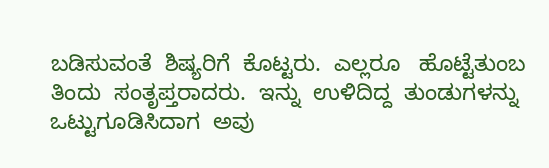ಬಡಿಸುವಂತೆ  ಶಿಷ್ಯರಿಗೆ  ಕೊಟ್ಟರು.  ಎಲ್ಲರೂ   ಹೊಟ್ಟೆತುಂಬ  ತಿಂದು  ಸಂತೃಪ್ತರಾದರು.  ಇನ್ನು  ಉಳಿದಿದ್ದ  ತುಂಡುಗಳನ್ನು  ಒಟ್ಟುಗೂಡಿಸಿದಾಗ  ಅವು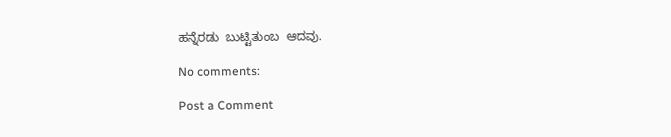ಹನ್ನೆರಡು  ಬುಟ್ಟಿತುಂಬ  ಆದವು.

No comments:

Post a Comment